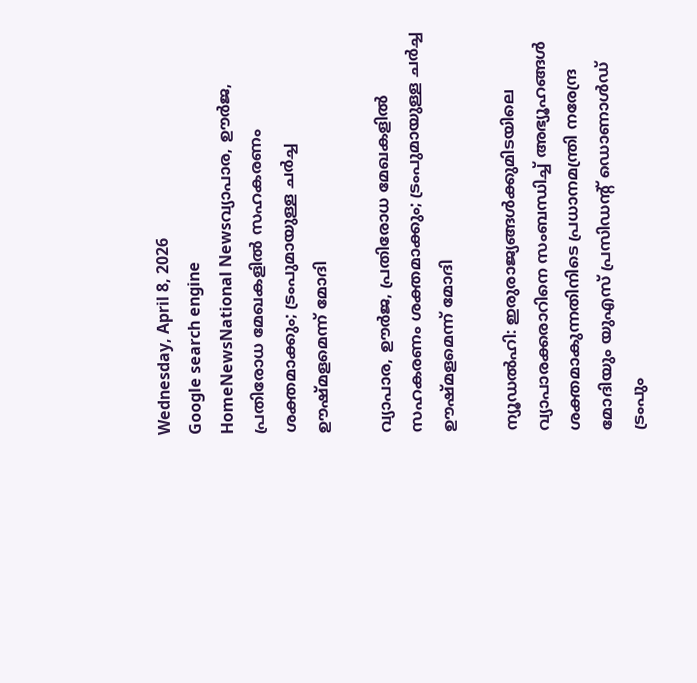Wednesday, April 8, 2026
Google search engine
HomeNewsNational Newsവ്യാപാര, ഊര്‍ജ, പ്രതിരോധ മേഖകളില്‍ സഹകരണം ശക്തമാക്കും; ട്രംപുമായുള്ള ചര്‍ച്ച ഊഷ്മളമെന്ന് മോദി

വ്യാപാര, ഊര്‍ജ, പ്രതിരോധ മേഖകളില്‍ സഹകരണം ശക്തമാക്കും; ട്രംപുമായുള്ള ചര്‍ച്ച ഊഷ്മളമെന്ന് മോദി

ന്യൂഡല്‍ഹി: ഇരുരാജ്യങ്ങള്‍ക്കുമിടയിലെ വ്യാപാരക്കരാറിനെ സംബന്ധിച്ച് അഭ്യൂഹങ്ങള്‍ ശക്തമാകുന്നതിനിടെ പ്രധാനമന്ത്രി നരേന്ദ്ര മോദിയും യുഎസ് പ്രസിഡന്റ് ഡൊണാള്‍ഡ് ട്രംപും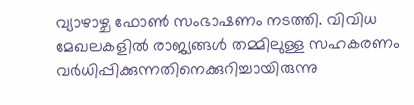വ്യാഴാഴ്ച ഫോണ്‍ സംഭാഷണം നടത്തി. വിവിധ മേഖലകളില്‍ രാജ്യങ്ങള്‍ തമ്മിലുള്ള സഹകരണം വര്‍ധിപ്പിക്കുന്നതിനെക്കുറിച്ചായിരുന്നു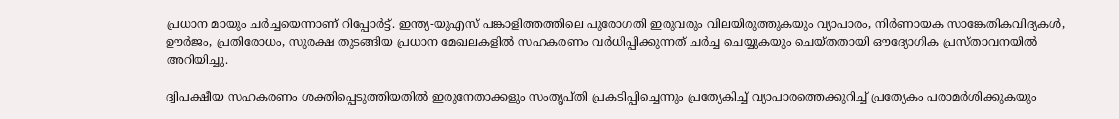പ്രധാന മായും ചര്‍ച്ചയെന്നാണ് റിപ്പോര്‍ട്ട്. ഇന്ത്യ-യുഎസ് പങ്കാളിത്തത്തിലെ പുരോഗതി ഇരുവരും വിലയിരുത്തുകയും വ്യാപാരം, നിര്‍ണായക സാങ്കേതികവിദ്യകള്‍, ഊര്‍ജം, പ്രതിരോധം, സുരക്ഷ തുടങ്ങിയ പ്രധാന മേഖലകളില്‍ സഹകരണം വര്‍ധിപ്പിക്കുന്നത് ചര്‍ച്ച ചെയ്യുകയും ചെയ്തതായി ഔദ്യോഗിക പ്രസ്താവനയില്‍ അറിയിച്ചു.

ദ്വിപക്ഷീയ സഹകരണം ശക്തിപ്പെടുത്തിയതില്‍ ഇരുനേതാക്കളും സംതൃപ്തി പ്രകടിപ്പിച്ചെന്നും പ്രത്യേകിച്ച് വ്യാപാരത്തെക്കുറിച്ച് പ്രത്യേകം പരാമര്‍ശിക്കുകയും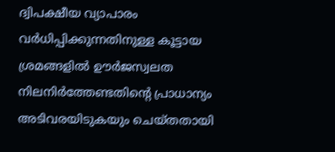ദ്വിപക്ഷീയ വ്യാപാരം വര്‍ധിപ്പിക്കുന്നതിനുള്ള കൂട്ടായ ശ്രമങ്ങളില്‍ ഊര്‍ജസ്വലത നിലനിര്‍ത്തേണ്ടതിന്റെ പ്രാധാന്യം അടിവരയിടുകയും ചെയ്തതായി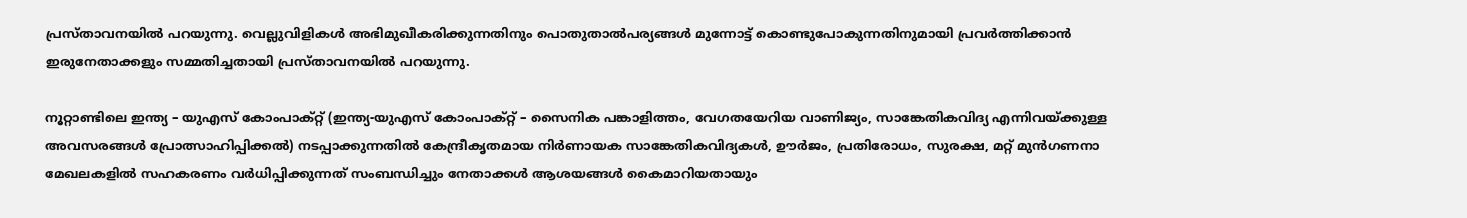പ്രസ്താവനയില്‍ പറയുന്നു. വെല്ലുവിളികള്‍ അഭിമുഖീകരിക്കുന്നതിനും പൊതുതാല്‍പര്യങ്ങള്‍ മുന്നോട്ട് കൊണ്ടുപോകുന്നതിനുമായി പ്രവര്‍ത്തിക്കാന്‍ ഇരുനേതാക്കളും സമ്മതിച്ചതായി പ്രസ്താവനയില്‍ പറയുന്നു.

നൂറ്റാണ്ടിലെ ഇന്ത്യ – യുഎസ് കോംപാക്റ്റ് (ഇന്ത്യ-യുഎസ് കോംപാക്റ്റ് – സൈനിക പങ്കാളിത്തം, വേഗതയേറിയ വാണിജ്യം, സാങ്കേതികവിദ്യ എന്നിവയ്ക്കുള്ള അവസരങ്ങള്‍ പ്രോത്സാഹിപ്പിക്കല്‍) നടപ്പാക്കുന്നതില്‍ കേന്ദ്രീകൃതമായ നിര്‍ണായക സാങ്കേതികവിദ്യകള്‍, ഊര്‍ജം, പ്രതിരോധം, സുരക്ഷ, മറ്റ് മുന്‍ഗണനാ മേഖലകളില്‍ സഹകരണം വര്‍ധിപ്പിക്കുന്നത് സംബന്ധിച്ചും നേതാക്കള്‍ ആശയങ്ങള്‍ കൈമാറിയതായും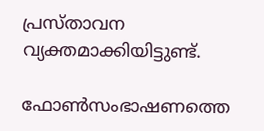പ്രസ്താവന വ്യക്തമാക്കിയിട്ടുണ്ട്.

ഫോണ്‍സംഭാഷണത്തെ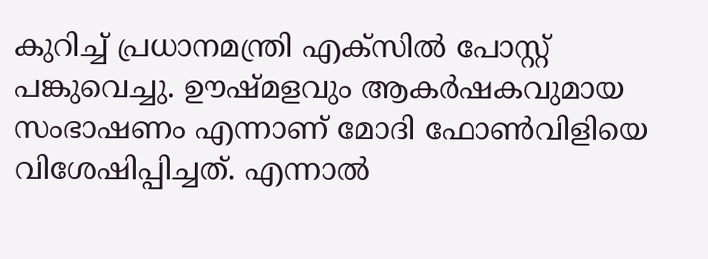കുറിച്ച് പ്രധാനമന്ത്രി എക്‌സില്‍ പോസ്റ്റ് പങ്കുവെച്ചു. ഊഷ്മളവും ആകര്‍ഷകവുമായ സംഭാഷണം എന്നാണ് മോദി ഫോണ്‍വിളിയെ വിശേഷിപ്പിച്ചത്. എന്നാല്‍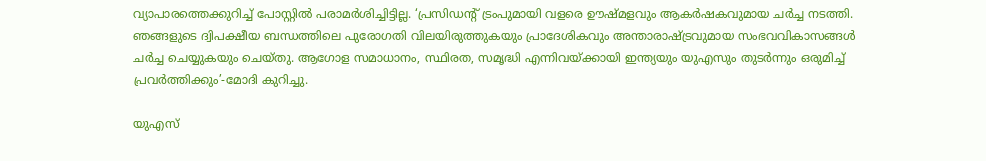വ്യാപാരത്തെക്കുറിച്ച് പോസ്റ്റില്‍ പരാമര്‍ശിച്ചിട്ടില്ല. ‘പ്രസിഡന്റ് ട്രംപുമായി വളരെ ഊഷ്മളവും ആകര്‍ഷകവുമായ ചര്‍ച്ച നടത്തി. ഞങ്ങളുടെ ദ്വിപക്ഷീയ ബന്ധത്തിലെ പുരോഗതി വിലയിരുത്തുകയും പ്രാദേശികവും അന്താരാഷ്ട്രവുമായ സംഭവവികാസങ്ങള്‍ ചര്‍ച്ച ചെയ്യുകയും ചെയ്തു. ആഗോള സമാധാനം, സ്ഥിരത, സമൃദ്ധി എന്നിവയ്ക്കായി ഇന്ത്യയും യുഎസും തുടര്‍ന്നും ഒരുമിച്ച് പ്രവര്‍ത്തിക്കും’-മോദി കുറിച്ചു.

യുഎസ്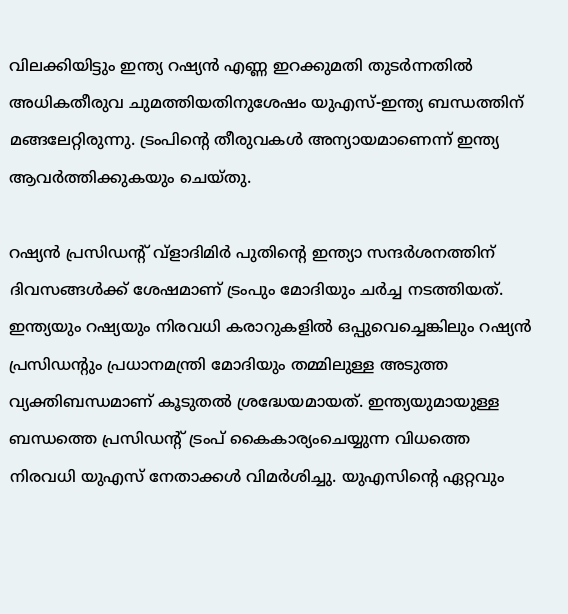വിലക്കിയിട്ടും ഇന്ത്യ റഷ്യന്‍ എണ്ണ ഇറക്കുമതി തുടര്‍ന്നതില്‍ അധികതീരുവ ചുമത്തിയതിനുശേഷം യുഎസ്-ഇന്ത്യ ബന്ധത്തിന് മങ്ങലേറ്റിരുന്നു. ട്രംപിന്റെ തീരുവകള്‍ അന്യായമാണെന്ന് ഇന്ത്യ ആവര്‍ത്തിക്കുകയും ചെയ്തു.

റഷ്യന്‍ പ്രസിഡന്റ് വ്ളാദിമിര്‍ പുതിന്റെ ഇന്ത്യാ സന്ദര്‍ശനത്തിന് ദിവസങ്ങള്‍ക്ക് ശേഷമാണ് ട്രംപും മോദിയും ചര്‍ച്ച നടത്തിയത്. ഇന്ത്യയും റഷ്യയും നിരവധി കരാറുകളില്‍ ഒപ്പുവെച്ചെങ്കിലും റഷ്യന്‍ പ്രസിഡന്റും പ്രധാനമന്ത്രി മോദിയും തമ്മിലുള്ള അടുത്ത വ്യക്തിബന്ധമാണ് കൂടുതല്‍ ശ്രദ്ധേയമായത്. ഇന്ത്യയുമായുള്ള ബന്ധത്തെ പ്രസിഡന്റ് ട്രംപ് കൈകാര്യംചെയ്യുന്ന വിധത്തെ നിരവധി യുഎസ് നേതാക്കള്‍ വിമര്‍ശിച്ചു. യുഎസിന്റെ ഏറ്റവും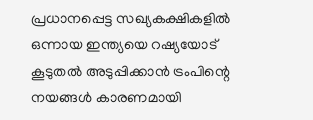പ്രധാനപ്പെട്ട സഖ്യകക്ഷികളില്‍ ഒന്നായ ഇന്ത്യയെ റഷ്യയോട് കൂടുതല്‍ അടുപ്പിക്കാന്‍ ട്രംപിന്റെ നയങ്ങള്‍ കാരണമായി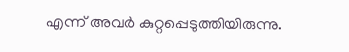എന്ന് അവര്‍ കുറ്റപ്പെടുത്തിയിരുന്നു.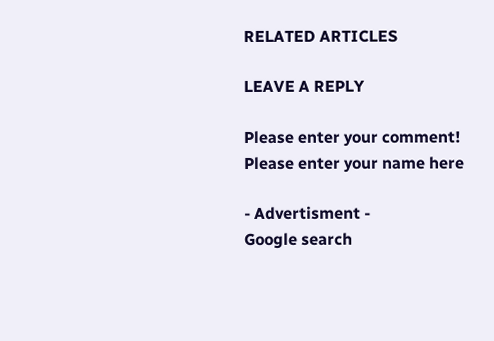RELATED ARTICLES

LEAVE A REPLY

Please enter your comment!
Please enter your name here

- Advertisment -
Google search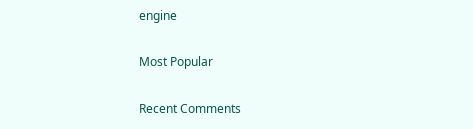engine

Most Popular

Recent Comments